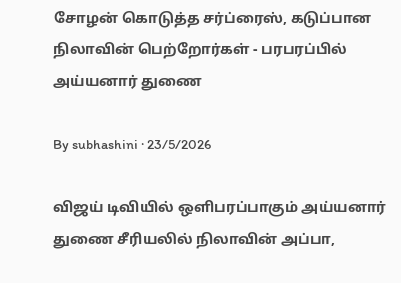சோழன் கொடுத்த சர்ப்ரைஸ், கடுப்பான நிலாவின் பெற்றோர்கள் - பரபரப்பில் அய்யனார் துணை

By subhashini · 23/5/2026

விஜய் டிவியில் ஒளிபரப்பாகும் அய்யனார் துணை சீரியலில் நிலாவின் அப்பா,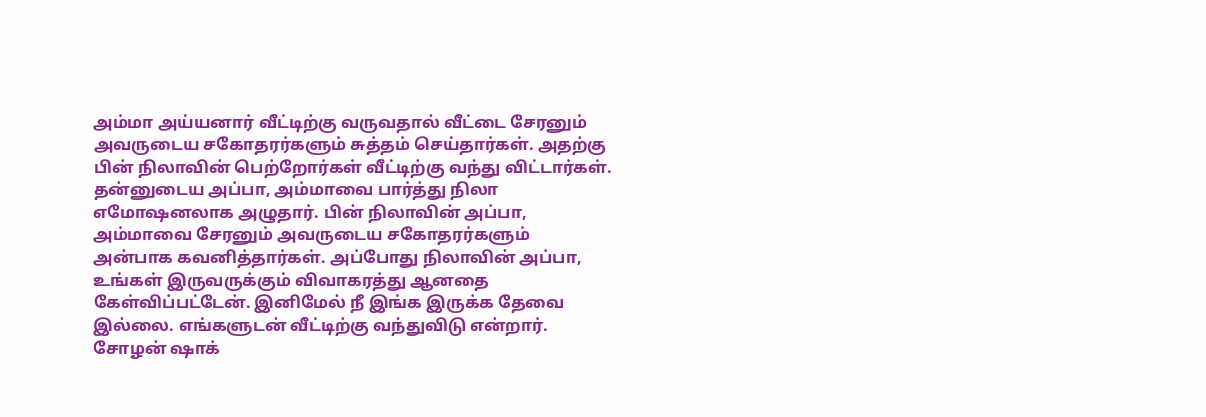அம்மா அய்யனார் வீட்டிற்கு வருவதால் வீட்டை சேரனும் அவருடைய சகோதரர்களும் சுத்தம் செய்தார்கள். அதற்கு பின் நிலாவின் பெற்றோர்கள் வீட்டிற்கு வந்து விட்டார்கள். தன்னுடைய அப்பா, அம்மாவை பார்த்து நிலா எமோஷனலாக அழுதார். பின் நிலாவின் அப்பா, அம்மாவை சேரனும் அவருடைய சகோதரர்களும் அன்பாக கவனித்தார்கள். அப்போது நிலாவின் அப்பா, உங்கள் இருவருக்கும் விவாகரத்து ஆனதை கேள்விப்பட்டேன். இனிமேல் நீ இங்க இருக்க தேவை இல்லை. எங்களுடன் வீட்டிற்கு வந்துவிடு என்றார். சோழன் ஷாக்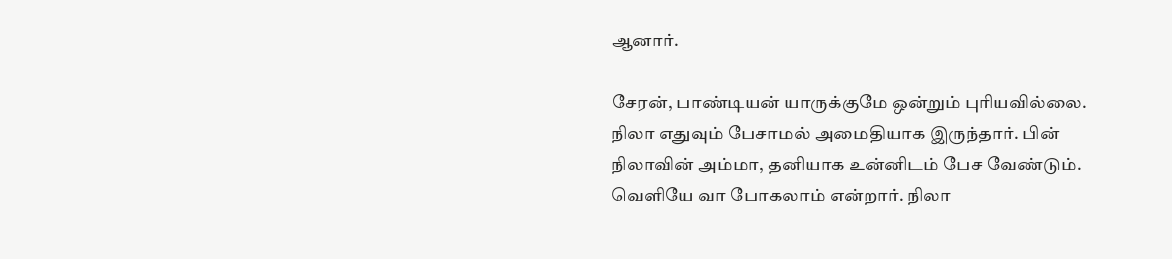ஆனார்.

சேரன், பாண்டியன் யாருக்குமே ஒன்றும் புரியவில்லை. நிலா எதுவும் பேசாமல் அமைதியாக இருந்தார். பின் நிலாவின் அம்மா, தனியாக உன்னிடம் பேச வேண்டும். வெளியே வா போகலாம் என்றார். நிலா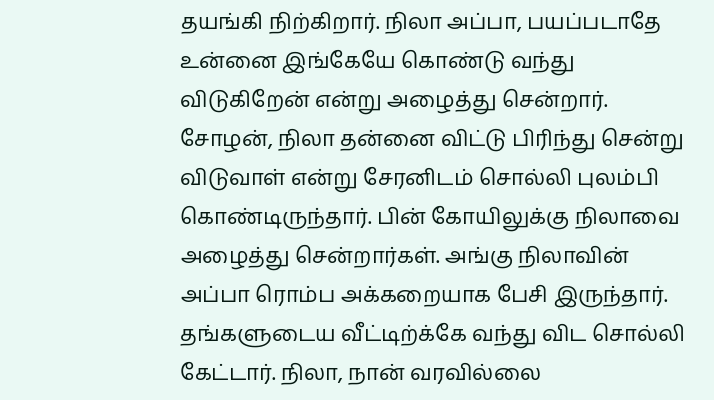தயங்கி நிற்கிறார். நிலா அப்பா, பயப்படாதே உன்னை இங்கேயே கொண்டு வந்து விடுகிறேன் என்று அழைத்து சென்றார். சோழன், நிலா தன்னை விட்டு பிரிந்து சென்று விடுவாள் என்று சேரனிடம் சொல்லி புலம்பி கொண்டிருந்தார். பின் கோயிலுக்கு நிலாவை அழைத்து சென்றார்கள். அங்கு நிலாவின் அப்பா ரொம்ப அக்கறையாக பேசி இருந்தார். தங்களுடைய வீட்டிற்க்கே வந்து விட சொல்லி கேட்டார். நிலா, நான் வரவில்லை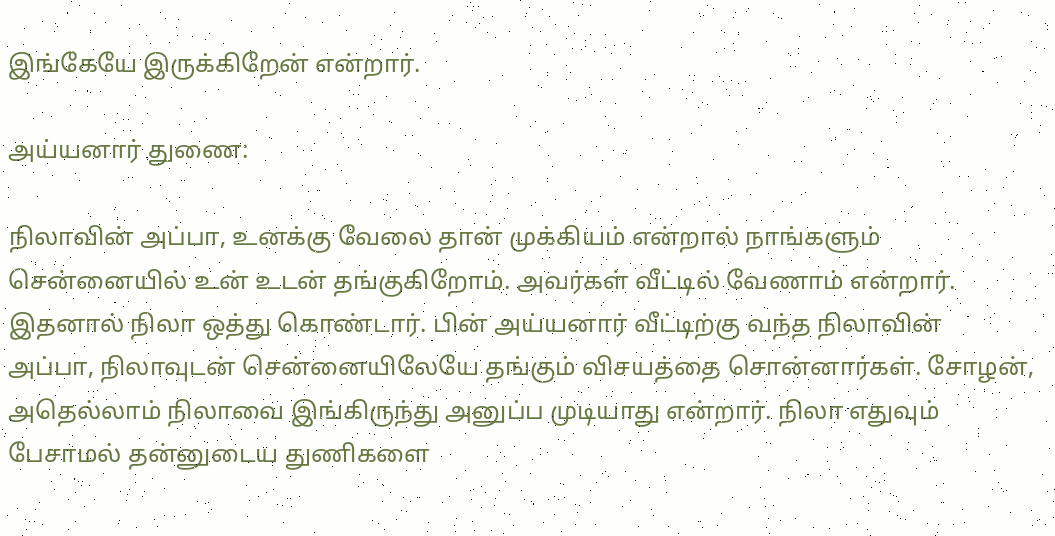இங்கேயே இருக்கிறேன் என்றார்.

அய்யனார் துணை:

நிலாவின் அப்பா, உனக்கு வேலை தான் முக்கியம் என்றால் நாங்களும் சென்னையில் உன் உடன் தங்குகிறோம். அவர்கள் வீட்டில் வேணாம் என்றார். இதனால் நிலா ஒத்து கொண்டார். பின் அய்யனார் வீட்டிற்கு வந்த நிலாவின் அப்பா, நிலாவுடன் சென்னையிலேயே தங்கும் விசயத்தை சொன்னார்கள். சோழன், அதெல்லாம் நிலாவை இங்கிருந்து அனுப்ப முடியாது என்றார். நிலா எதுவும் பேசாமல் தன்னுடைய துணிகளை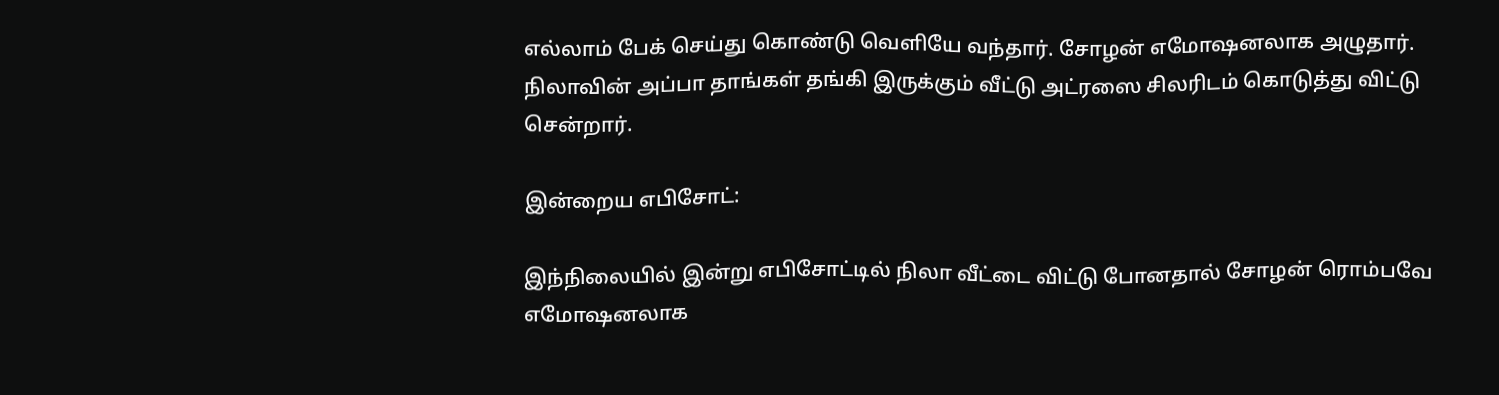எல்லாம் பேக் செய்து கொண்டு வெளியே வந்தார். சோழன் எமோஷனலாக அழுதார். நிலாவின் அப்பா தாங்கள் தங்கி இருக்கும் வீட்டு அட்ரஸை சிலரிடம் கொடுத்து விட்டு சென்றார்.

இன்றைய எபிசோட்:

இந்நிலையில் இன்று எபிசோட்டில் நிலா வீட்டை விட்டு போனதால் சோழன் ரொம்பவே எமோஷனலாக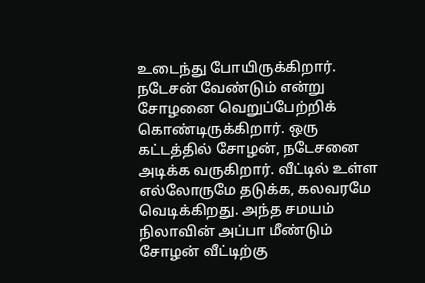உடைந்து போயிருக்கிறார். நடேசன் வேண்டும் என்று சோழனை வெறுப்பேற்றிக் கொண்டிருக்கிறார். ஒரு கட்டத்தில் சோழன், நடேசனை அடிக்க வருகிறார். வீட்டில் உள்ள எல்லோருமே தடுக்க, கலவரமே வெடிக்கிறது. அந்த சமயம் நிலாவின் அப்பா மீண்டும் சோழன் வீட்டிற்கு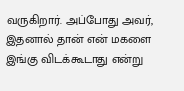வருகிறார். அப்போது அவர், இதனால் தான் என் மகளை இங்கு விடக்கூடாது என்று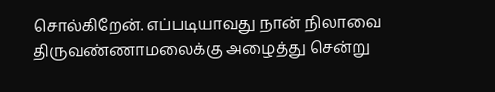சொல்கிறேன். எப்படியாவது நான் நிலாவை திருவண்ணாமலைக்கு அழைத்து சென்று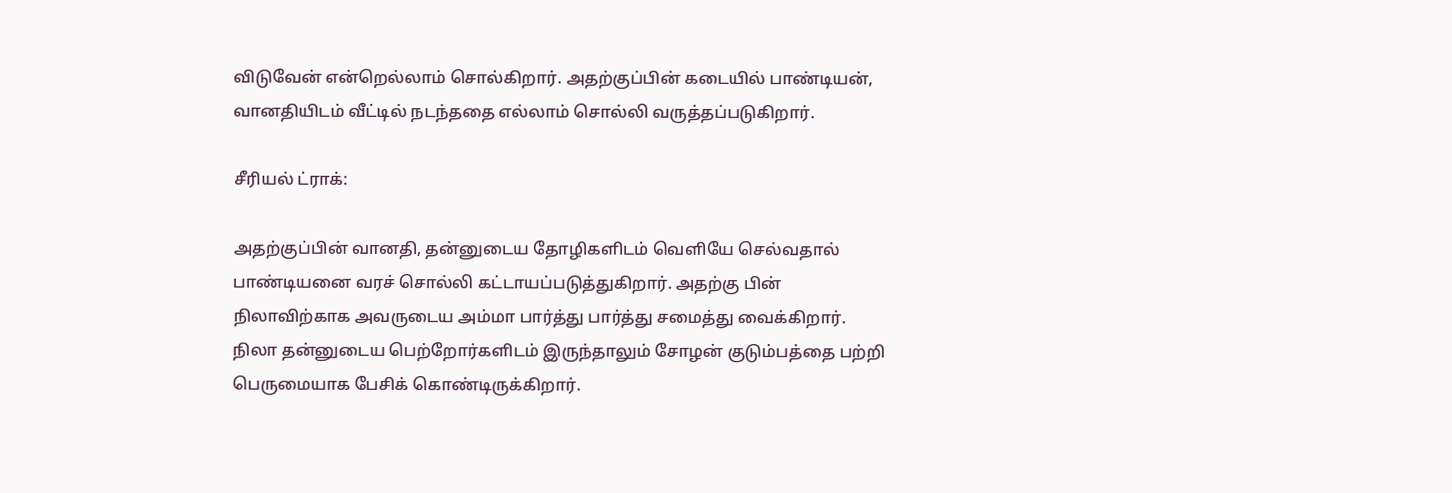விடுவேன் என்றெல்லாம் சொல்கிறார். அதற்குப்பின் கடையில் பாண்டியன், வானதியிடம் வீட்டில் நடந்ததை எல்லாம் சொல்லி வருத்தப்படுகிறார்.

சீரியல் ட்ராக்:

அதற்குப்பின் வானதி, தன்னுடைய தோழிகளிடம் வெளியே செல்வதால் பாண்டியனை வரச் சொல்லி கட்டாயப்படுத்துகிறார். அதற்கு பின் நிலாவிற்காக அவருடைய அம்மா பார்த்து பார்த்து சமைத்து வைக்கிறார். நிலா தன்னுடைய பெற்றோர்களிடம் இருந்தாலும் சோழன் குடும்பத்தை பற்றி பெருமையாக பேசிக் கொண்டிருக்கிறார்.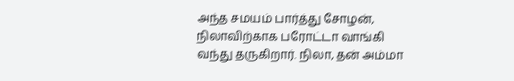அந்த சமயம் பார்த்து சோழன், நிலாவிற்காக பரோட்டா வாங்கி வந்து தருகிறார். நிலா, தன் அம்மா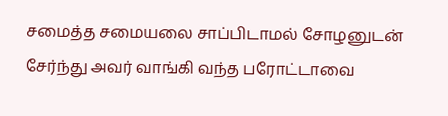சமைத்த சமையலை சாப்பிடாமல் சோழனுடன் சேர்ந்து அவர் வாங்கி வந்த பரோட்டாவை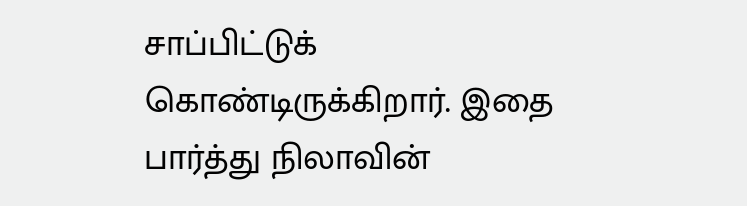சாப்பிட்டுக் கொண்டிருக்கிறார். இதை பார்த்து நிலாவின்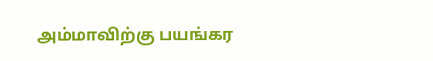அம்மாவிற்கு பயங்கர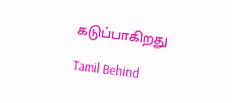கடுப்பாகிறது

Tamil Behind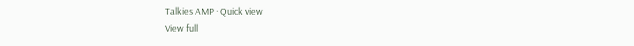Talkies AMP · Quick view
View full